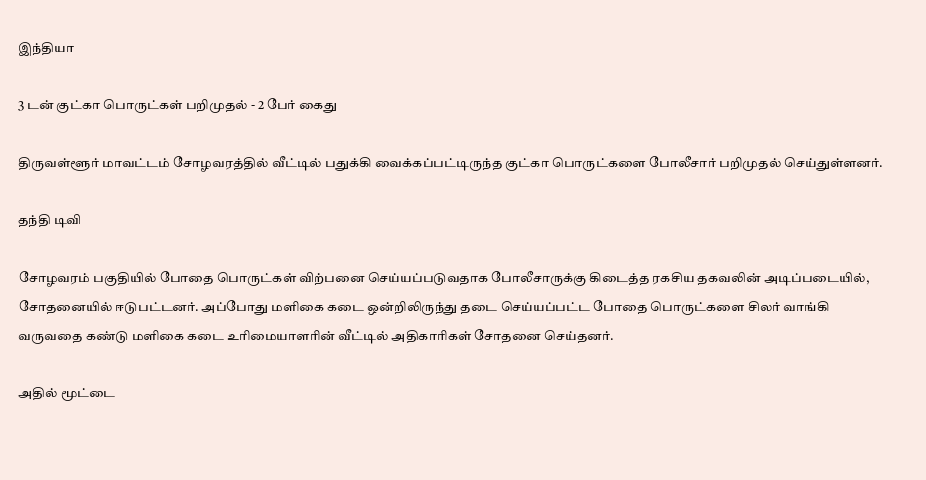இந்தியா

3 டன் குட்கா பொருட்கள் பறிமுதல் - 2 பேர் கைது

திருவள்ளூர் மாவட்டம் சோழவரத்தில் வீட்டில் பதுக்கி வைக்கப்பட்டிருந்த குட்கா பொருட்களை போலீசார் பறிமுதல் செய்துள்ளனர்.

தந்தி டிவி

சோழவரம் பகுதியில் போதை பொருட்கள் விற்பனை செய்யப்படுவதாக போலீசாருக்கு கிடைத்த ரகசிய தகவலின் அடிப்படையில், சோதனையில் ஈடுபட்டனர். அப்போது மளிகை கடை ஒன்றிலிருந்து தடை செய்யப்பட்ட போதை பொருட்களை சிலர் வாங்கி வருவதை கண்டு மளிகை கடை உரிமையாளரின் வீட்டில் அதிகாரிகள் சோதனை செய்தனர்.

அதில் மூட்டை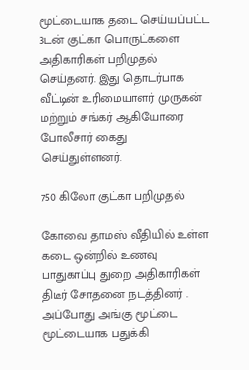மூட்டையாக தடை செய்யப்பட்ட 3டன் குட்கா பொருட்களை அதிகாரிகள் பறிமுதல் செய்தனர். இது தொடர்பாக வீட்டின் உரிமையாளர் முருகன் மற்றும் சங்கர் ஆகியோரை போலீசார் கைது செய்துள்ளனர்.

750 கிலோ குட்கா பறிமுதல்

கோவை தாமஸ் வீதியில் உள்ள கடை ஒன்றில் உணவு பாதுகாப்பு துறை அதிகாரிகள் திடீர் சோதனை நடத்தினர் . அப்போது அங்கு மூட்டை மூட்டையாக பதுக்கி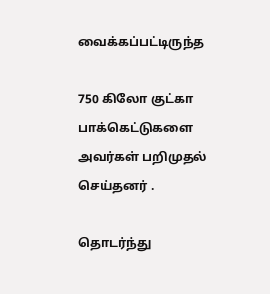வைக்கப்பட்டிருந்த

750 கிலோ குட்கா பாக்கெட்டுகளை அவர்கள் பறிமுதல் செய்தனர் .

தொடர்ந்து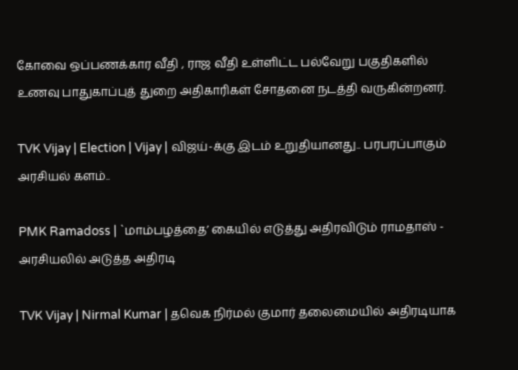கோவை ஒப்பணக்கார வீதி , ராஜ வீதி உள்ளிட்ட பல்வேறு பகுதிகளில் உணவு பாதுகாப்புத் துறை அதிகாரிகள் சோதனை நடத்தி வருகின்றனர்.

TVK Vijay | Election | Vijay | விஜய்-க்கு இடம் உறுதியானது.. பரபரப்பாகும் அரசியல் களம்..

PMK Ramadoss | `மாம்பழத்தை’ கையில் எடுத்து அதிரவிடும் ராமதாஸ் - அரசியலில் அடுத்த அதிரடி

TVK Vijay | Nirmal Kumar | தவெக நிர்மல் குமார் தலைமையில் அதிரடியாக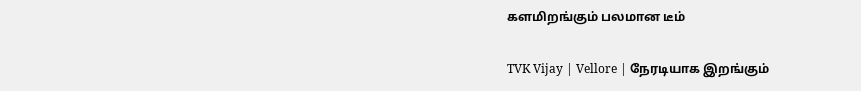களமிறங்கும் பலமான டீம்

TVK Vijay | Vellore | நேரடியாக இறங்கும்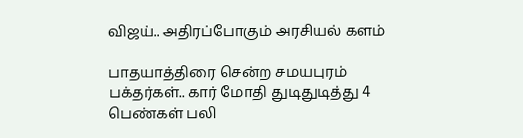விஜய்.. அதிரப்போகும் அரசியல் களம்

பாதயாத்திரை சென்ற சமயபுரம் பக்தர்கள்.. கார் மோதி துடிதுடித்து 4 பெண்கள் பலி